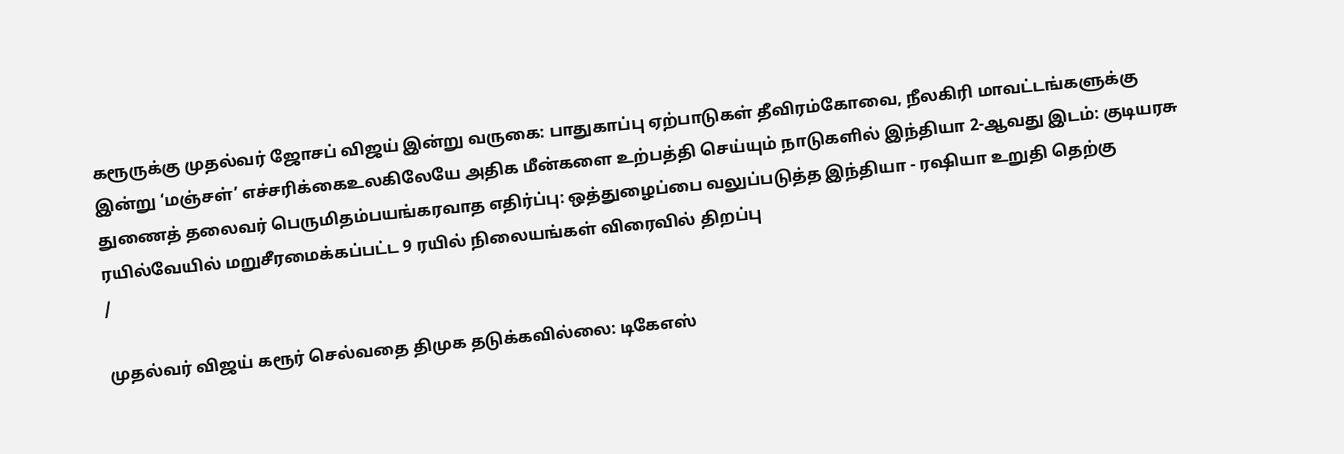கரூருக்கு முதல்வர் ஜோசப் விஜய் இன்று வருகை: பாதுகாப்பு ஏற்பாடுகள் தீவிரம்கோவை, நீலகிரி மாவட்டங்களுக்கு இன்று ‘மஞ்சள்’ எச்சரிக்கைஉலகிலேயே அதிக மீன்களை உற்பத்தி செய்யும் நாடுகளில் இந்தியா 2-ஆவது இடம்: குடியரசு துணைத் தலைவர் பெருமிதம்பயங்கரவாத எதிர்ப்பு: ஒத்துழைப்பை வலுப்படுத்த இந்தியா - ரஷியா உறுதி தெற்கு ரயில்வேயில் மறுசீரமைக்கப்பட்ட 9 ரயில் நிலையங்கள் விரைவில் திறப்பு
/

முதல்வர் விஜய் கரூர் செல்வதை திமுக தடுக்கவில்லை: டிகேஎஸ்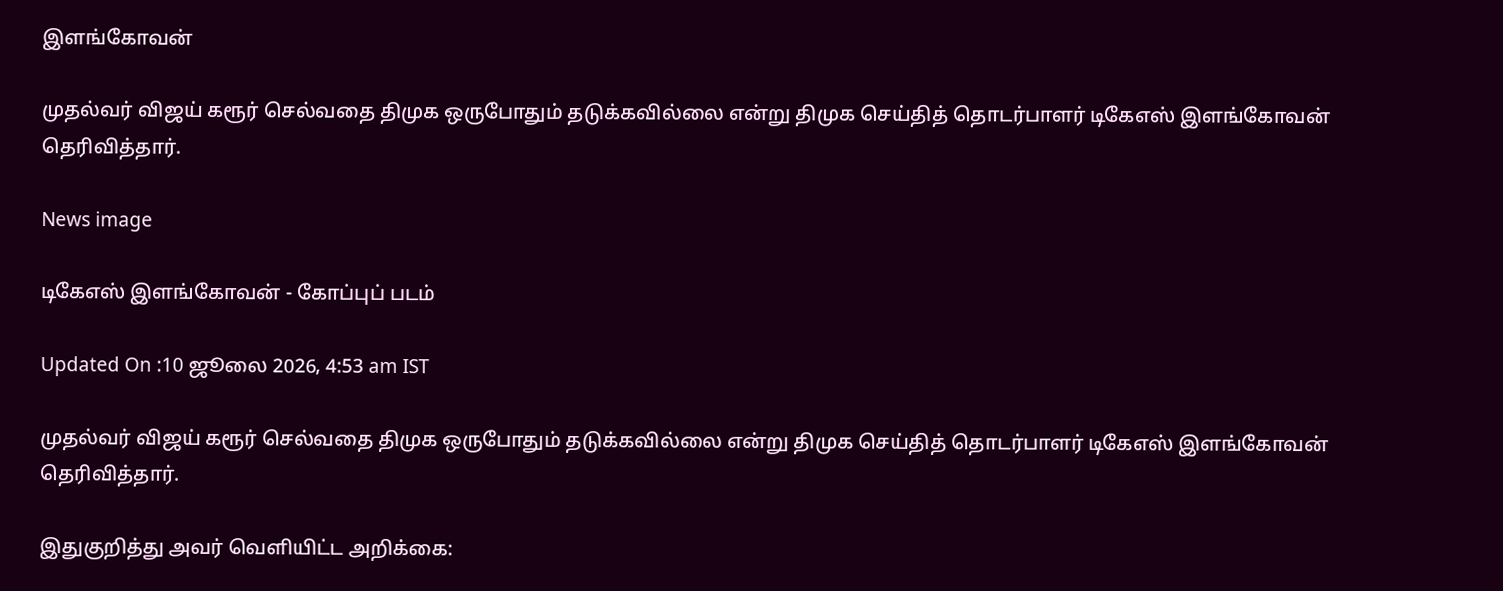இளங்கோவன்

முதல்வர் விஜய் கரூர் செல்வதை திமுக ஒருபோதும் தடுக்கவில்லை என்று திமுக செய்தித் தொடர்பாளர் டிகேஎஸ் இளங்கோவன் தெரிவித்தார்.

News image

டிகேஎஸ் இளங்கோவன் - கோப்புப் படம்

Updated On :10 ஜூலை 2026, 4:53 am IST

முதல்வர் விஜய் கரூர் செல்வதை திமுக ஒருபோதும் தடுக்கவில்லை என்று திமுக செய்தித் தொடர்பாளர் டிகேஎஸ் இளங்கோவன் தெரிவித்தார்.

இதுகுறித்து அவர் வெளியிட்ட அறிக்கை: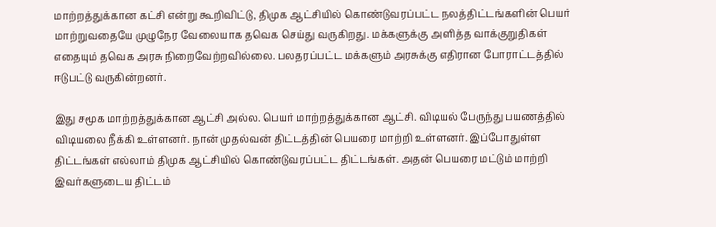மாற்றத்துக்கான கட்சி என்று கூறிவிட்டு, திமுக ஆட்சியில் கொண்டுவரப்பட்ட நலத்திட்டங்களின் பெயர் மாற்றுவதையே முழுநேர வேலையாக தவெக செய்து வருகிறது. மக்களுக்கு அளித்த வாக்குறுதிகள் எதையும் தவெக அரசு நிறைவேற்றவில்லை. பலதரப்பட்ட மக்களும் அரசுக்கு எதிரான போராட்டத்தில் ஈடுபட்டு வருகின்றனர்.

இது சமூக மாற்றத்துக்கான ஆட்சி அல்ல. பெயர் மாற்றத்துக்கான ஆட்சி. விடியல் பேருந்து பயணத்தில் விடியலை நீக்கி உள்ளனர். நான் முதல்வன் திட்டத்தின் பெயரை மாற்றி உள்ளனர். இப்போதுள்ள திட்டங்கள் எல்லாம் திமுக ஆட்சியில் கொண்டுவரப்பட்ட திட்டங்கள். அதன் பெயரை மட்டும் மாற்றி இவர்களுடைய திட்டம்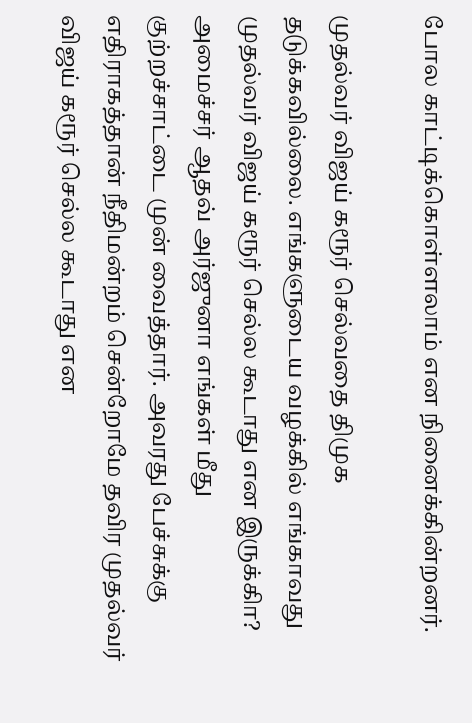போல காட்டிக்கொள்ளலாம் என நினைக்கின்றனர்.

முதல்வர் விஜய் கரூர் செல்வதை திமுக தடுக்கவில்லை. எங்களுடைய வழக்கில் எங்காவது முதல்வர் விஜய் கரூர் செல்ல கூடாது என இருக்கிா? அமைச்சர் ஆதவ் அர்ஜுனா எங்கள் மீது குற்றச்சாட்டை முன் வைத்தார். அவரது பேச்சுக்கு எதிராகத்தான் நீதிமன்றம் சென்றோமே தவிர முதல்வர் விஜய் கரூர் செல்ல கூடாது என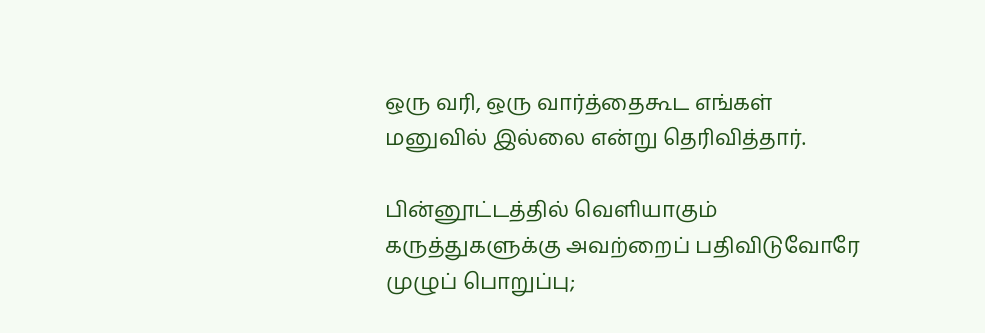ஒரு வரி, ஒரு வார்த்தைகூட எங்கள் மனுவில் இல்லை என்று தெரிவித்தார்.

பின்னூட்டத்தில் வெளியாகும் கருத்துகளுக்கு அவற்றைப் பதிவிடுவோரே முழுப் பொறுப்பு;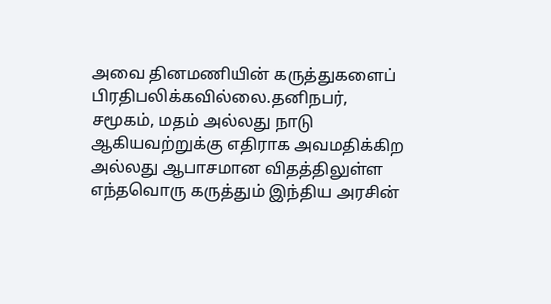அவை தினமணியின் கருத்துகளைப் பிரதிபலிக்கவில்லை.தனிநபர், சமூகம், மதம் அல்லது நாடு ஆகியவற்றுக்கு எதிராக அவமதிக்கிற அல்லது ஆபாசமான விதத்திலுள்ள எந்தவொரு கருத்தும் இந்திய அரசின்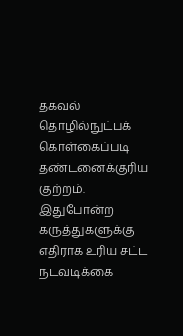தகவல் தொழில்நுட்பக் கொள்கைப்படி தண்டனைக்குரிய குற்றம். இதுபோன்ற கருத்துகளுக்கு எதிராக உரிய சட்ட நடவடிக்கை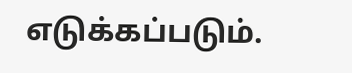எடுக்கப்படும்.